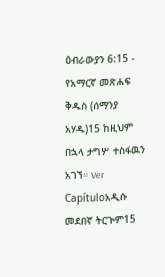ዕብራውያን 6:15 - የአማርኛ መጽሐፍ ቅዱስ (ሰማንያ አሃዱ)15 ከዚህም በኋላ ታግሦ ተስፋዉን አገኘ። Ver Capítuloአዲሱ መደበኛ ትርጒም15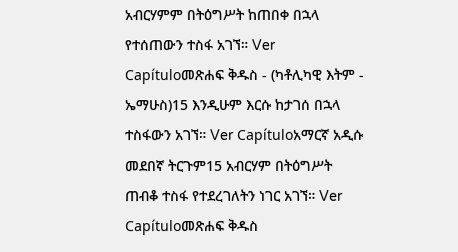አብርሃምም በትዕግሥት ከጠበቀ በኋላ የተሰጠውን ተስፋ አገኘ። Ver Capítuloመጽሐፍ ቅዱስ - (ካቶሊካዊ እትም - ኤማሁስ)15 እንዲሁም እርሱ ከታገሰ በኋላ ተስፋውን አገኘ። Ver Capítuloአማርኛ አዲሱ መደበኛ ትርጉም15 አብርሃም በትዕግሥት ጠብቆ ተስፋ የተደረገለትን ነገር አገኘ። Ver Capítuloመጽሐፍ ቅዱስ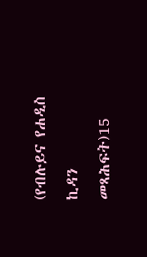(የብሉይና የሐዲስ ኪዳን መጻሕፍት)15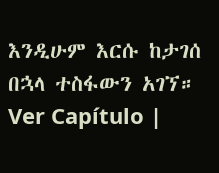እንዲሁም እርሱ ከታገሰ በኋላ ተስፋውን አገኘ። Ver Capítulo |